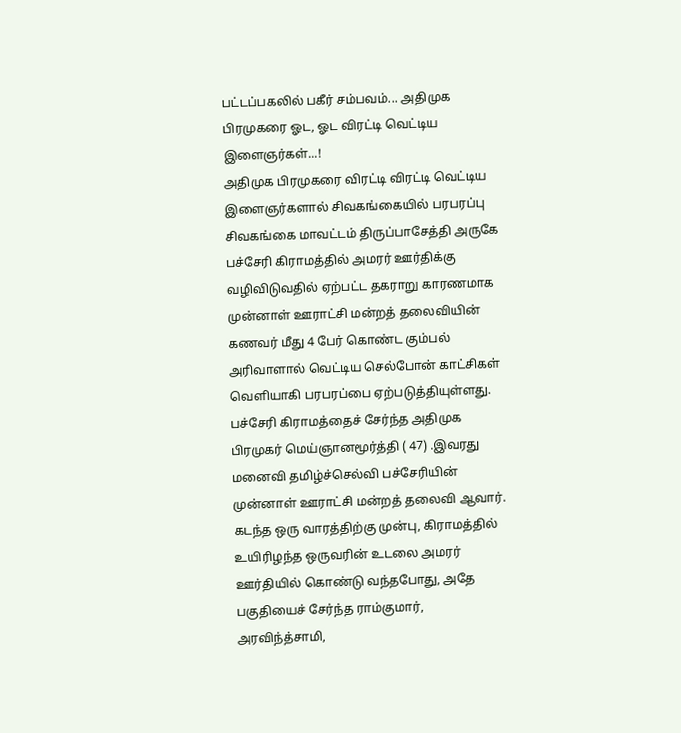பட்டப்பகலில் பகீர் சம்பவம்... அதிமுக பிரமுகரை ஓட, ஓட விரட்டி வெட்டிய இளைஞர்கள்...!
அதிமுக பிரமுகரை விரட்டி விரட்டி வெட்டிய இளைஞர்களால் சிவகங்கையில் பரபரப்பு
சிவகங்கை மாவட்டம் திருப்பாசேத்தி அருகே பச்சேரி கிராமத்தில் அமரர் ஊர்திக்கு வழிவிடுவதில் ஏற்பட்ட தகராறு காரணமாக முன்னாள் ஊராட்சி மன்றத் தலைவியின் கணவர் மீது 4 பேர் கொண்ட கும்பல் அரிவாளால் வெட்டிய செல்போன் காட்சிகள் வெளியாகி பரபரப்பை ஏற்படுத்தியுள்ளது.
பச்சேரி கிராமத்தைச் சேர்ந்த அதிமுக பிரமுகர் மெய்ஞானமூர்த்தி ( 47) .இவரது மனைவி தமிழ்ச்செல்வி பச்சேரியின் முன்னாள் ஊராட்சி மன்றத் தலைவி ஆவார். கடந்த ஒரு வாரத்திற்கு முன்பு, கிராமத்தில் உயிரிழந்த ஒருவரின் உடலை அமரர் ஊர்தியில் கொண்டு வந்தபோது, அதே பகுதியைச் சேர்ந்த ராம்குமார், அரவிந்த்சாமி,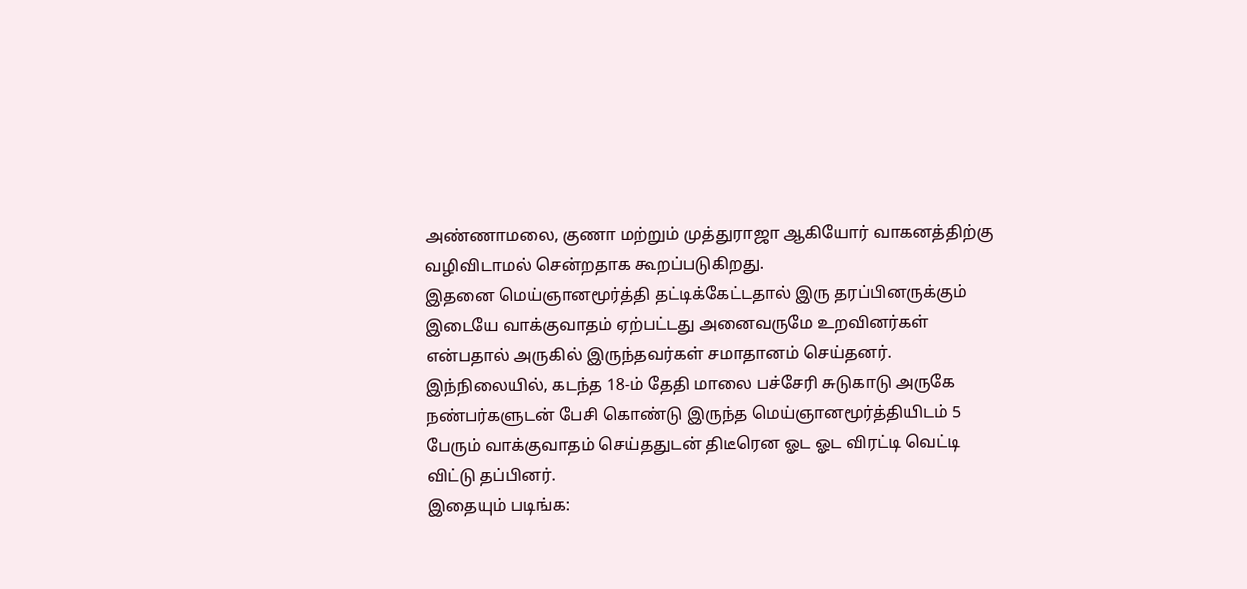அண்ணாமலை, குணா மற்றும் முத்துராஜா ஆகியோர் வாகனத்திற்கு வழிவிடாமல் சென்றதாக கூறப்படுகிறது.
இதனை மெய்ஞானமூர்த்தி தட்டிக்கேட்டதால் இரு தரப்பினருக்கும் இடையே வாக்குவாதம் ஏற்பட்டது அனைவருமே உறவினர்கள் என்பதால் அருகில் இருந்தவர்கள் சமாதானம் செய்தனர். இந்நிலையில், கடந்த 18-ம் தேதி மாலை பச்சேரி சுடுகாடு அருகே நண்பர்களுடன் பேசி கொண்டு இருந்த மெய்ஞானமூர்த்தியிடம் 5 பேரும் வாக்குவாதம் செய்ததுடன் திடீரென ஓட ஓட விரட்டி வெட்டி விட்டு தப்பினர்.
இதையும் படிங்க: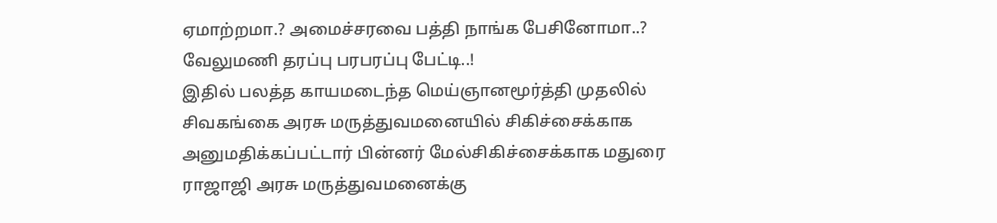ஏமாற்றமா.? அமைச்சரவை பத்தி நாங்க பேசினோமா..? வேலுமணி தரப்பு பரபரப்பு பேட்டி..!
இதில் பலத்த காயமடைந்த மெய்ஞானமூர்த்தி முதலில் சிவகங்கை அரசு மருத்துவமனையில் சிகிச்சைக்காக அனுமதிக்கப்பட்டார் பின்னர் மேல்சிகிச்சைக்காக மதுரை ராஜாஜி அரசு மருத்துவமனைக்கு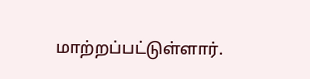மாற்றப்பட்டுள்ளார்.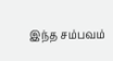இந்த சம்பவம்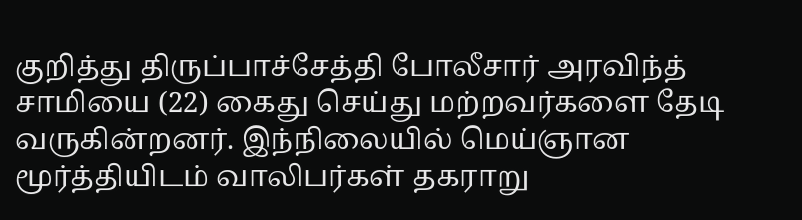குறித்து திருப்பாச்சேத்தி போலீசார் அரவிந்த் சாமியை (22) கைது செய்து மற்றவர்களை தேடி வருகின்றனர். இந்நிலையில் மெய்ஞான மூர்த்தியிடம் வாலிபர்கள் தகராறு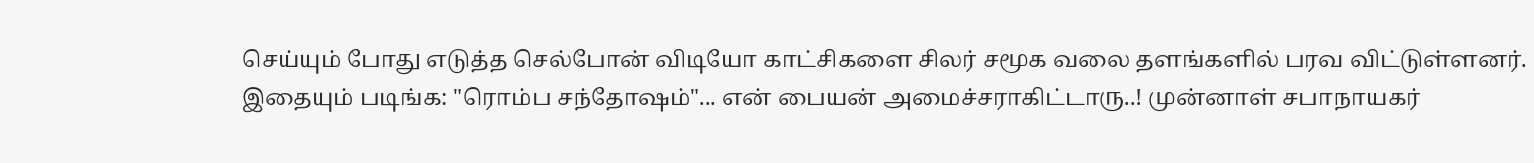செய்யும் போது எடுத்த செல்போன் விடியோ காட்சிகளை சிலர் சமூக வலை தளங்களில் பரவ விட்டுள்ளனர்.
இதையும் படிங்க: "ரொம்ப சந்தோஷம்"... என் பையன் அமைச்சராகிட்டாரு..! முன்னாள் சபாநாயகர்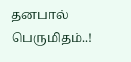தனபால் பெருமிதம்..!